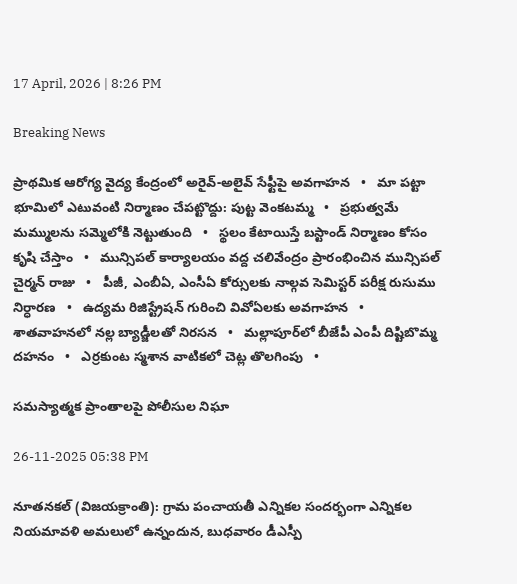17 April, 2026 | 8:26 PM

Breaking News

ప్రాథమిక ఆరోగ్య వైద్య కేంద్రంలో అరైవ్-అలైవ్ సేఫ్టీపై అవగాహన   •   మా పట్టా భూమిలో ఎటువంటి నిర్మాణం చేపట్టొద్దు: పుట్ట వెంకటమ్మ   •   ప్రభుత్వమే మమ్ములను సమ్మెలోకి నెట్టుతుంది   •   స్థలం కేటాయిస్తే బస్టాండ్ నిర్మాణం కోసం కృషి చేస్తాం   •   మున్సిపల్ కార్యాలయం వద్ద చలివేంద్రం ప్రారంభించిన మున్సిపల్ చైర్మన్ రాజు   •   పీజీ, ఎంబీఏ, ఎంసీఏ కోర్సులకు నాల్గవ సెమిస్టర్ పరీక్ష రుసుము నిర్ధారణ   •   ఉద్యమ రిజిస్ట్రేషన్ గురించి వివోఏలకు అవగాహన   •   శాతవాహనలో నల్ల బ్యాడ్జీలతో నిరసన   •   మల్లాపూర్‌లో బీజేపీ ఎంపీ దిష్టిబొమ్మ దహనం   •   ఎర్రకుంట స్మశాన వాటికలో చెట్ల తొలగింపు   •

సమస్యాత్మక ప్రాంతాలపై పోలీసుల నిఘా

26-11-2025 05:38 PM

నూతనకల్ (విజయక్రాంతి): గ్రామ పంచాయతీ ఎన్నికల సందర్భంగా ఎన్నికల నియమావళి అమలులో ఉన్నందున, బుధవారం డీఎస్పీ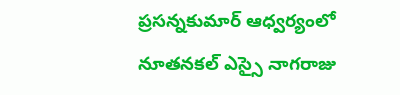ప్రసన్నకుమార్ ఆధ్వర్యంలో నూతనకల్ ఎస్సై నాగరాజు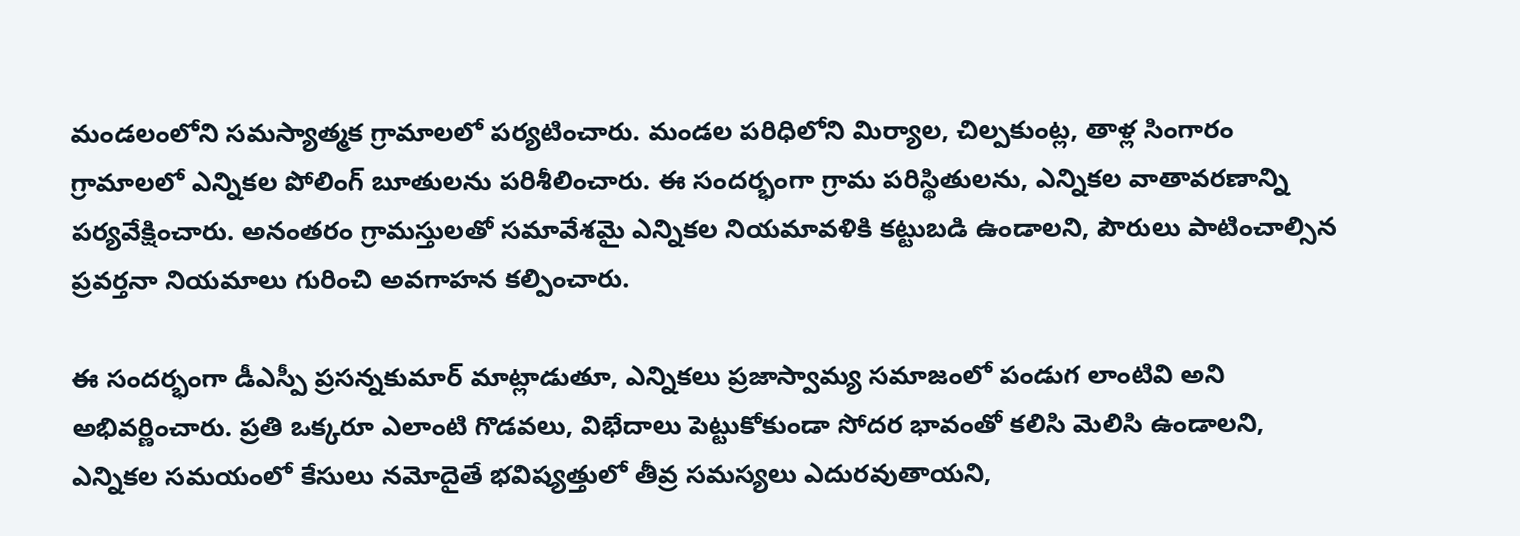మండలంలోని సమస్యాత్మక గ్రామాలలో పర్యటించారు. మండల పరిధిలోని మిర్యాల, చిల్పకుంట్ల, తాళ్ల సింగారం గ్రామాలలో ఎన్నికల పోలింగ్ బూతులను పరిశీలించారు. ఈ సందర్భంగా గ్రామ పరిస్థితులను, ఎన్నికల వాతావరణాన్ని పర్యవేక్షించారు. అనంతరం గ్రామస్తులతో సమావేశమై ఎన్నికల నియమావళికి కట్టుబడి ఉండాలని, పౌరులు పాటించాల్సిన ప్రవర్తనా నియమాలు గురించి అవగాహన కల్పించారు.

ఈ సందర్భంగా డీఎస్పీ ప్రసన్నకుమార్ మాట్లాడుతూ, ఎన్నికలు ప్రజాస్వామ్య సమాజంలో పండుగ లాంటివి అని అభివర్ణించారు. ప్రతి ఒక్కరూ ఎలాంటి గొడవలు, విభేదాలు పెట్టుకోకుండా సోదర భావంతో కలిసి మెలిసి ఉండాలని, ఎన్నికల సమయంలో కేసులు నమోదైతే భవిష్యత్తులో తీవ్ర సమస్యలు ఎదురవుతాయని,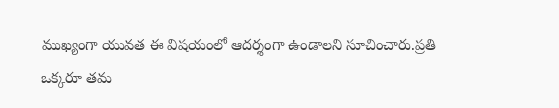ముఖ్యంగా యువత ఈ విషయంలో ఆదర్శంగా ఉండాలని సూచించారు.ప్రతి ఒక్కరూ తమ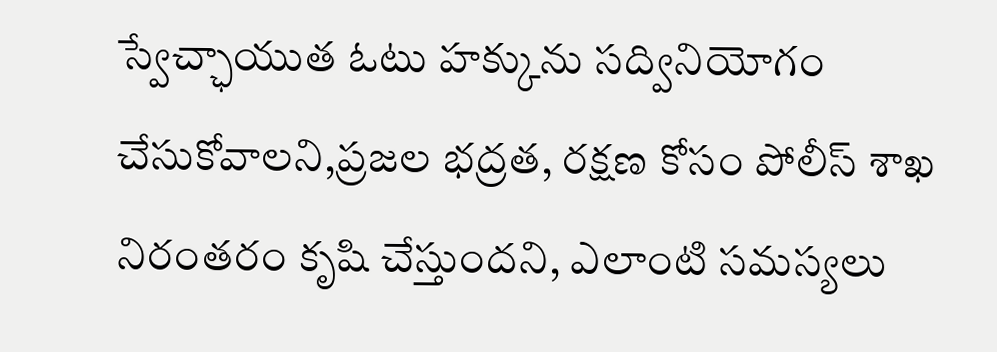స్వేచ్ఛాయుత ఓటు హక్కును సద్వినియోగం చేసుకోవాలని,ప్రజల భద్రత, రక్షణ కోసం పోలీస్ శాఖ నిరంతరం కృషి చేస్తుందని, ఎలాంటి సమస్యలు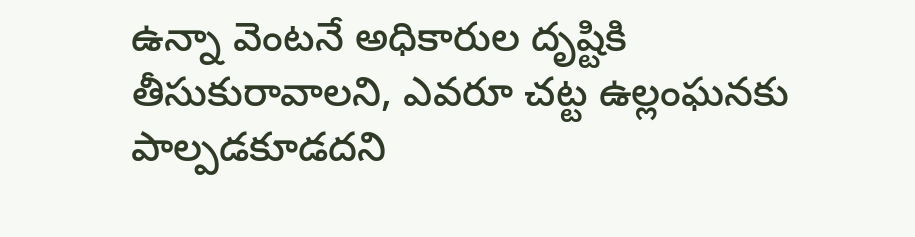ఉన్నా వెంటనే అధికారుల దృష్టికి తీసుకురావాలని, ఎవరూ చట్ట ఉల్లంఘనకు పాల్పడకూడదని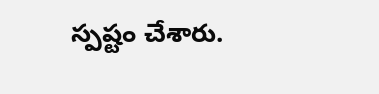స్పష్టం చేశారు.